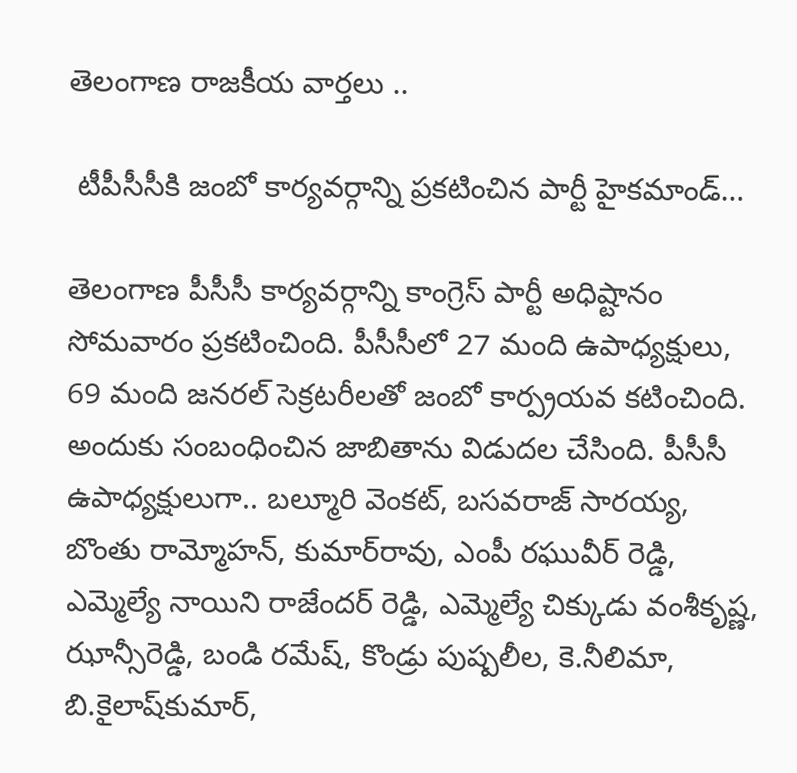తెలంగాణ రాజకీయ వార్తలు ..

 టీపీసీసీకి జంబో కార్యవర్గాన్ని ప్రకటించిన పార్టీ హైకమాండ్‌…

తెలంగాణ పీసీసీ కార్యవర్గాన్ని కాంగ్రెస్ పార్టీ అధిష్టానం సోమవారం ప్రకటించింది. పీసీసీలో 27 మంది ఉపాధ్యక్షులు, 69 మంది జనరల్ సెక్రటరీలతో జంబో కార్ప్రయవ కటించింది. అందుకు సంబంధించిన జాబితాను విడుదల చేసింది. పీసీసీ ఉపాధ్యక్షులుగా.. బల్మూరి వెంకట్‌, బసవరాజ్‌ సారయ్య, బొంతు రామ్మోహన్‌, కుమార్‌రావు, ఎంపీ రఘువీర్‌ రెడ్డి, ఎమ్మెల్యే నాయిని రాజేందర్‌ రెడ్డి, ఎమ్మెల్యే చిక్కుడు వంశీకృష్ణ, ఝాన్సీరెడ్డి, బండి రమేష్‌, కొండ్రు పుష్పలీల, కె.నీలిమా, బి.కైలాష్‌కుమార్‌,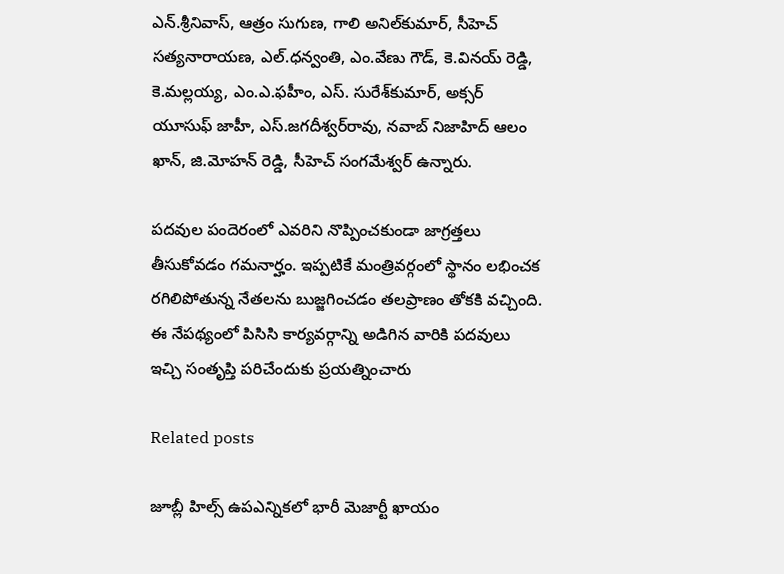ఎన్‌.శ్రీనివాస్‌, ఆత్రం సుగుణ, గాలి అనిల్‌కుమార్‌, సీహెచ్‌ సత్యనారాయణ, ఎల్‌.ధన్వంతి, ఎం.వేణు గౌడ్‌, కె.వినయ్‌ రెడ్డి, కె.మల్లయ్య, ఎం.ఎ.ఫహీం, ఎస్‌. సురేశ్‌కుమార్‌, అక్సర్‌ యూసుఫ్‌ జాహీ, ఎస్‌.జగదీశ్వర్‌రావు, నవాబ్‌ నిజాహిద్‌ ఆలం ఖాన్‌, జి.మోహన్‌ రెడ్డి, సీహెచ్‌ సంగమేశ్వర్‌ ఉన్నారు.

పదవుల పందెరంలో ఎవరిని నొప్పించకుండా జాగ్రత్తలు తీసుకోవడం గమనార్హం. ఇప్పటికే మంత్రివర్గంలో స్థానం లభించక రగిలిపోతున్న నేతలను బుజ్జగించడం తలప్రాణం తోకకి వచ్చింది. ఈ నేపథ్యంలో పిసిసి కార్యవర్గాన్ని అడిగిన వారికి పదవులు ఇచ్చి సంతృప్తి పరిచేందుకు ప్రయత్నించారు

Related posts

జూబ్లీ హిల్స్ ఉపఎన్నికలో భారీ మెజార్టీ ఖాయం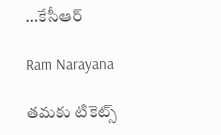…కేసీఆర్

Ram Narayana

తమకు టికెట్స్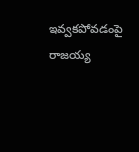ఇవ్వకపోవడంపై రాజయ్య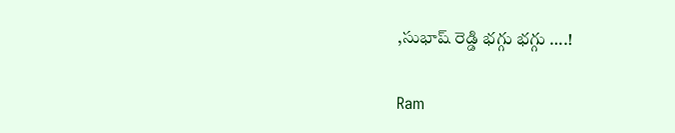,సుభాష్ రెడ్డి భగ్గు భగ్గు ….!

Ram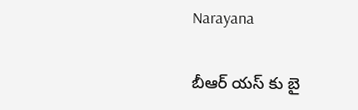Narayana

బీఆర్ యస్ కు బై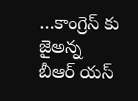…కాంగ్రెస్ కు జైఅన్న బీఆర్ యస్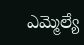ఎమ్మెల్యే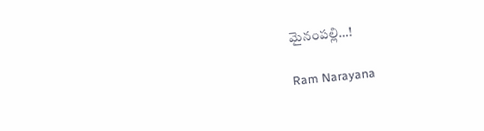మైనంపల్లి…!

Ram Narayana